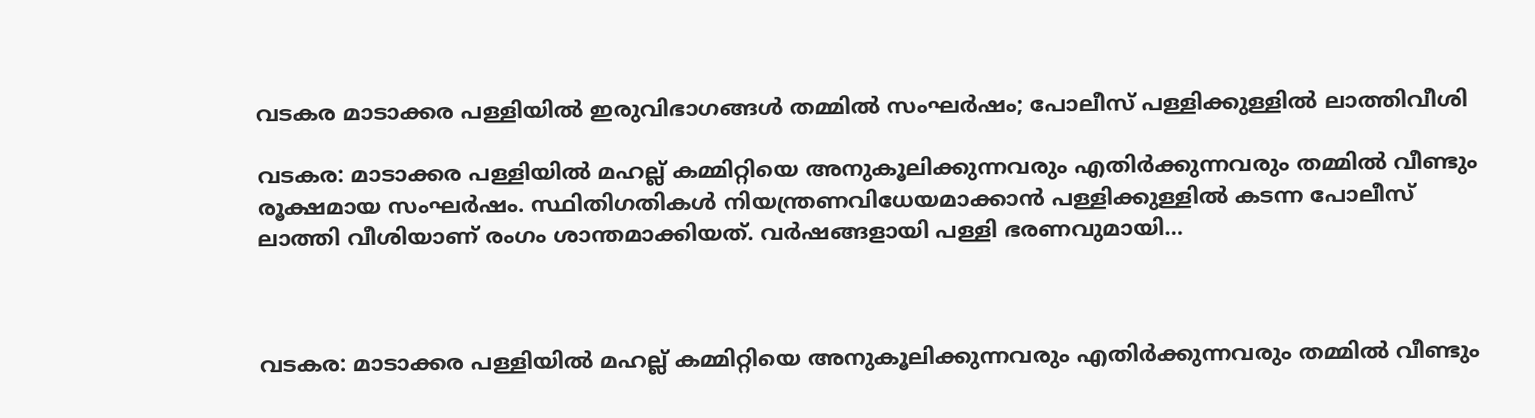വടകര മാടാക്കര പള്ളിയിൽ ഇരുവിഭാഗങ്ങൾ തമ്മിൽ സംഘർഷം; പോലീസ് പള്ളിക്കുള്ളിൽ ലാത്തിവീശി

വടകര: മാടാക്കര പള്ളിയിൽ മഹല്ല് കമ്മിറ്റിയെ അനുകൂലിക്കുന്നവരും എതിർക്കുന്നവരും തമ്മിൽ വീണ്ടും രൂക്ഷമായ സംഘർഷം. സ്ഥിതിഗതികൾ നിയന്ത്രണവിധേയമാക്കാൻ പള്ളിക്കുള്ളിൽ കടന്ന പോലീസ് ലാത്തി വീശിയാണ് രംഗം ശാന്തമാക്കിയത്. വർഷങ്ങളായി പള്ളി ഭരണവുമായി…



വടകര: മാടാക്കര പള്ളിയിൽ മഹല്ല് കമ്മിറ്റിയെ അനുകൂലിക്കുന്നവരും എതിർക്കുന്നവരും തമ്മിൽ വീണ്ടും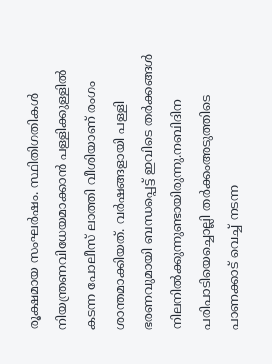രൂക്ഷമായ സംഘർഷം. സ്ഥിതിഗതികൾ നിയന്ത്രണവിധേയമാക്കാൻ പള്ളിക്കുള്ളിൽ കടന്ന പോലീസ് ലാത്തി വീശിയാണ് രംഗം ശാന്തമാക്കിയത്. വർഷങ്ങളായി പള്ളി ഭരണവുമായി ബന്ധപ്പെട്ട് ഇവിടെ തർക്കങ്ങൾ നിലനിൽക്കുന്നുണ്ടായിരുന്നു.നബിദിന പരിപാടിയെച്ചൊല്ലി തർക്കംഅടുത്തിടെ പാണക്കാട് വെച്ച് നടന്ന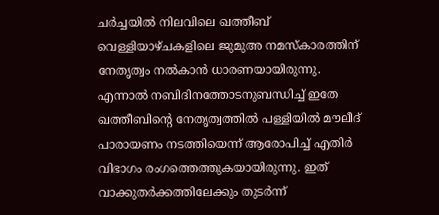ചർച്ചയിൽ നിലവിലെ ഖത്തീബ് വെള്ളിയാഴ്ചകളിലെ ജുമുഅ നമസ്കാരത്തിന് നേതൃത്വം നൽകാൻ ധാരണയായിരുന്നു. എന്നാൽ നബിദിനത്തോടനുബന്ധിച്ച് ഇതേ ഖത്തീബിന്റെ നേതൃത്വത്തിൽ പള്ളിയിൽ മൗലീദ് പാരായണം നടത്തിയെന്ന് ആരോപിച്ച് എതിർ വിഭാഗം രംഗത്തെത്തുകയായിരുന്നു. ഇത് വാക്കുതർക്കത്തിലേക്കും തുടർന്ന്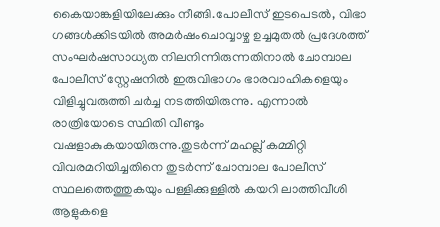കൈയാങ്കളിയിലേക്കും നീങ്ങി.പോലീസ് ഇടപെടൽ, വിഭാ ഗങ്ങൾക്കിടയിൽ അമർഷംചൊവ്വാഴ്ച ഉച്ചമുതൽ പ്രദേശത്ത് സംഘർഷസാധ്യത നിലനിന്നിരുന്നതിനാൽ ചോമ്പാല പോലീസ് സ്റ്റേഷനിൽ ഇരുവിഭാഗം ഭാരവാഹികളെയും വിളിച്ചുവരുത്തി ചർച്ച നടത്തിയിരുന്നു. എന്നാൽ രാത്രിയോടെ സ്ഥിതി വീണ്ടും വഷളാകുകയായിരുന്നു.തുടർന്ന് മഹല്ല് കമ്മിറ്റി വിവരമറിയിച്ചതിനെ തുടർന്ന് ചോമ്പാല പോലീസ് സ്ഥലത്തെത്തുകയും പള്ളിക്കുള്ളിൽ കയറി ലാത്തിവീശി ആളുകളെ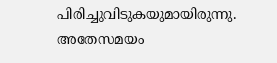പിരിച്ചുവിടുകയുമായിരുന്നു. അതേസമയം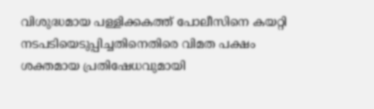വിശുദ്ധമായ പള്ളിക്കകത്ത് പോലീസിനെ കയറ്റി നടപടിയെടുപ്പിച്ചതിനെതിരെ വിമത പക്ഷം ശക്തമായ പ്രതിഷേധവുമായി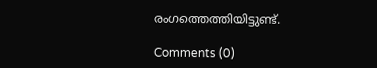രംഗത്തെത്തിയിട്ടുണ്ട്.

Comments (0)